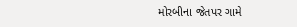મોરબીના જેતપર ગામે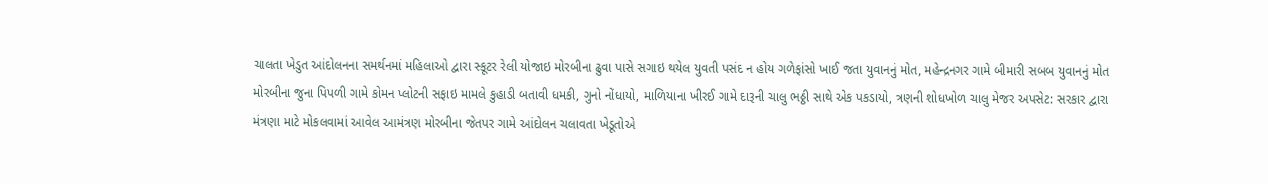ચાલતા ખેડુત આંદોલનના સમર્થનમાં મહિલાઓ દ્વારા સ્કૂટર રેલી યોજાઇ મોરબીના ઢુવા પાસે સગાઇ થયેલ યુવતી પસંદ ન હોય ગળેફાંસો ખાઈ જતા યુવાનનું મોત, મહેન્દ્રનગર ગામે બીમારી સબબ યુવાનનું મોત મોરબીના જુના પિપળી ગામે કોમન પ્લોટની સફાઇ મામલે કુહાડી બતાવી ધમકી, ગુનો નોંધાયો, માળિયાના ખીરઈ ગામે દારૂની ચાલુ ભઠ્ઠી સાથે એક પકડાયો, ત્રણની શોધખોળ ચાલુ મેજર અપસેટ: સરકાર દ્વારા મંત્રણા માટે મોકલવામાં આવેલ આમંત્રણ મોરબીના જેતપર ગામે આંદોલન ચલાવતા ખેડૂતોએ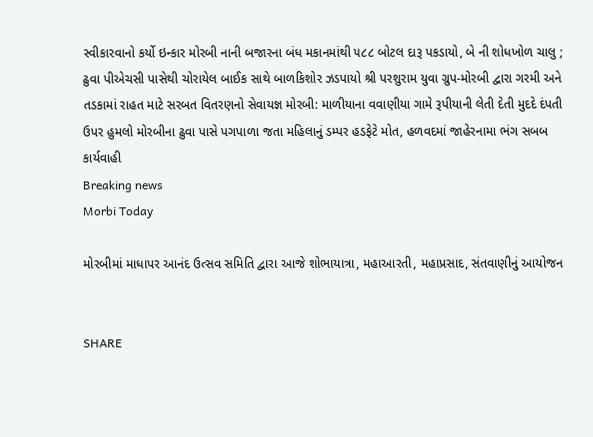સ્વીકારવાનો કર્યો ઇન્કાર મોરબી નાની બજારના બંધ મકાનમાંથી ૫૮૮ બોટલ દારૂ પકડાયો, બે ની શોધખોળ ચાલુ ; ઢુવા પીએચસી પાસેથી ચોરાયેલ બાઈક સાથે બાળકિશોર ઝડપાયો શ્રી પરશુરામ યુવા ગ્રુપ-મોરબી દ્વારા ગરમી અને તડકામાં રાહત માટે સરબત વિતરણનો સેવાયજ્ઞ મોરબી: માળીયાના વવાણીયા ગામે રૂપીયાની લેતી દેતી મુદદે દંપતી ઉપર હુમલો મોરબીના ઢુવા પાસે પગપાળા જતા મહિલાનું ડમ્પર હડફેટે મોત, હળવદમાં જાહેરનામા ભંગ સબબ કાર્યવાહી
Breaking news
Morbi Today

મોરબીમાં માધાપર આનંદ ઉત્સવ સમિતિ દ્વારા આજે શોભાયાત્રા, મહાઆરતી, મહાપ્રસાદ, સંતવાણીનું આયોજન


SHARE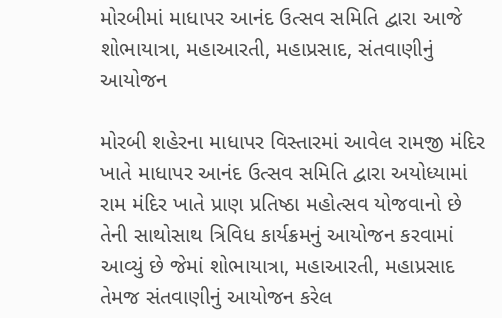મોરબીમાં માધાપર આનંદ ઉત્સવ સમિતિ દ્વારા આજે શોભાયાત્રા, મહાઆરતી, મહાપ્રસાદ, સંતવાણીનું આયોજન

મોરબી શહેરના માધાપર વિસ્તારમાં આવેલ રામજી મંદિર ખાતે માધાપર આનંદ ઉત્સવ સમિતિ દ્વારા અયોધ્યામાં રામ મંદિર ખાતે પ્રાણ પ્રતિષ્ઠા મહોત્સવ યોજવાનો છે તેની સાથોસાથ ત્રિવિધ કાર્યક્રમનું આયોજન કરવામાં આવ્યું છે જેમાં શોભાયાત્રા, મહાઆરતી, મહાપ્રસાદ તેમજ સંતવાણીનું આયોજન કરેલ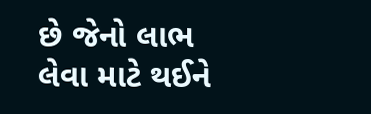છે જેનો લાભ લેવા માટે થઈને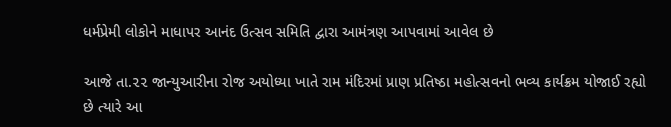ધર્મપ્રેમી લોકોને માધાપર આનંદ ઉત્સવ સમિતિ દ્વારા આમંત્રણ આપવામાં આવેલ છે

આજે તા.૨૨ જાન્યુઆરીના રોજ અયોધ્યા ખાતે રામ મંદિરમાં પ્રાણ પ્રતિષ્ઠા મહોત્સવનો ભવ્ય કાર્યક્રમ યોજાઈ રહ્યો છે ત્યારે આ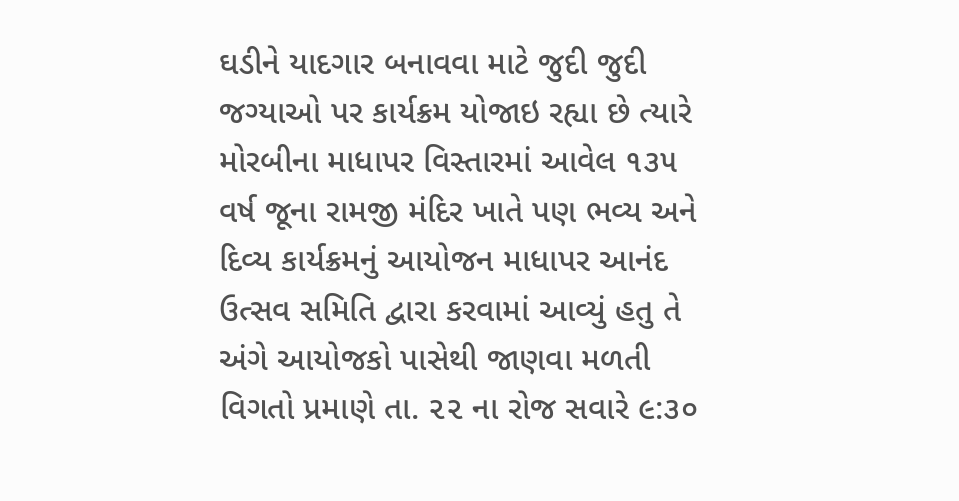ઘડીને યાદગાર બનાવવા માટે જુદી જુદી જગ્યાઓ પર કાર્યક્રમ યોજાઇ રહ્યા છે ત્યારે મોરબીના માધાપર વિસ્તારમાં આવેલ ૧૩૫ વર્ષ જૂના રામજી મંદિર ખાતે પણ ભવ્ય અને દિવ્ય કાર્યક્રમનું આયોજન માધાપર આનંદ ઉત્સવ સમિતિ દ્વારા કરવામાં આવ્યું હતુ તે અંગે આયોજકો પાસેથી જાણવા મળતી વિગતો પ્રમાણે તા. ૨૨ ના રોજ સવારે ૯:૩૦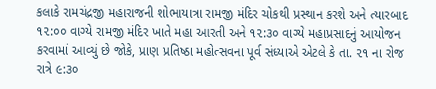કલાકે રામચંદ્રજી મહારાજની શોભાયાત્રા રામજી મંદિર ચોકથી પ્રસ્થાન કરશે અને ત્યારબાદ ૧૨:૦૦ વાગ્યે રામજી મંદિર ખાતે મહા આરતી અને ૧૨:૩૦ વાગ્યે મહાપ્રસાદનું આયોજન કરવામાં આવ્યું છે જોકે, પ્રાણ પ્રતિષ્ઠા મહોત્સવના પૂર્વ સંધ્યાએ એટલે કે તા. ૨૧ ના રોજ રાત્રે ૯:૩૦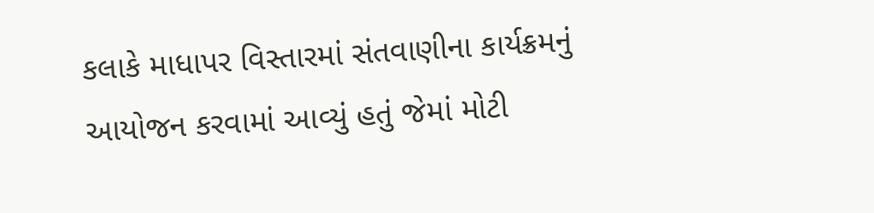કલાકે માધાપર વિસ્તારમાં સંતવાણીના કાર્યક્રમનું આયોજન કરવામાં આવ્યું હતું જેમાં મોટી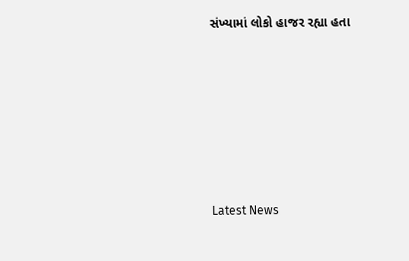સંખ્યામાં લોકો હાજર રહ્યા હતા






Latest News